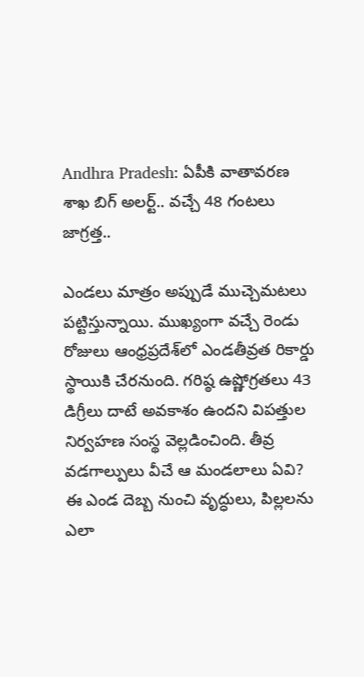Andhra Pradesh: ఏపీకి వాతావరణ శాఖ బిగ్ అలర్ట్.. వచ్చే 48 గంటలు జాగ్రత్త..

ఎండలు మాత్రం అప్పుడే ముచ్చెమటలు పట్టిస్తున్నాయి. ముఖ్యంగా వచ్చే రెండు రోజులు ఆంధ్రప్రదేశ్‌లో ఎండతీవ్రత రికార్డు స్థాయికి చేరనుంది. గరిష్ఠ ఉష్ణోగ్రతలు 43 డిగ్రీలు దాటే అవకాశం ఉందని విపత్తుల నిర్వహణ సంస్థ వెల్లడించింది. తీవ్ర వడగాల్పులు వీచే ఆ మండలాలు ఏవి? ఈ ఎండ దెబ్బ నుంచి వృద్ధులు, పిల్లలను ఎలా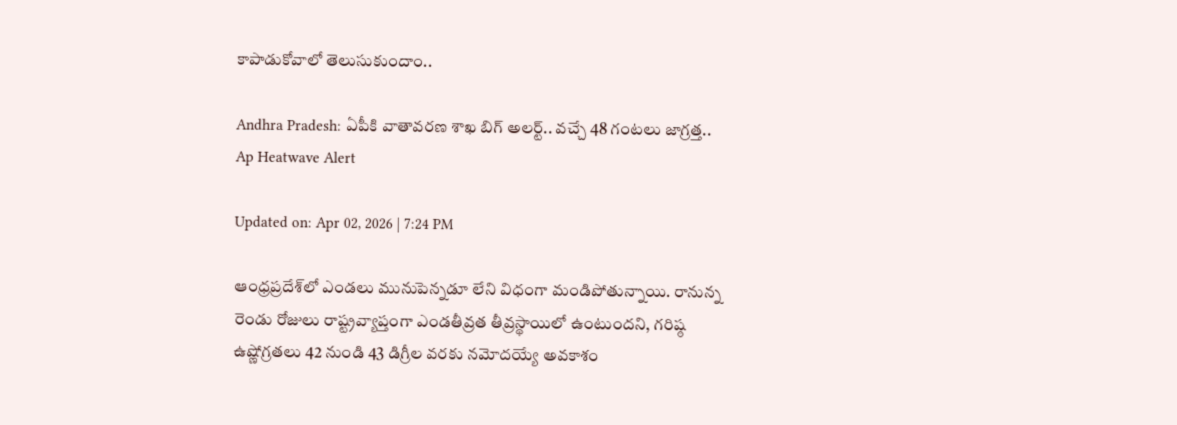కాపాడుకోవాలో తెలుసుకుందాం..

Andhra Pradesh: ఏపీకి వాతావరణ శాఖ బిగ్ అలర్ట్.. వచ్చే 48 గంటలు జాగ్రత్త..
Ap Heatwave Alert

Updated on: Apr 02, 2026 | 7:24 PM

ఆంధ్రప్రదేశ్‌లో ఎండలు మునుపెన్నడూ లేని విధంగా మండిపోతున్నాయి. రానున్న రెండు రోజులు రాష్ట్రవ్యాప్తంగా ఎండతీవ్రత తీవ్రస్థాయిలో ఉంటుందని, గరిష్ఠ ఉష్ణోగ్రతలు 42 నుండి 43 డిగ్రీల వరకు నమోదయ్యే అవకాశం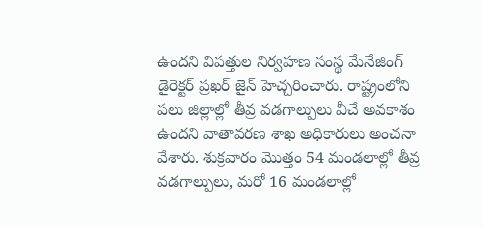ఉందని విపత్తుల నిర్వహణ సంస్థ మేనేజింగ్ డైరెక్టర్ ప్రఖర్ జైన్ హెచ్చరించారు. రాష్ట్రంలోని పలు జిల్లాల్లో తీవ్ర వడగాల్పులు వీచే అవకాశం ఉందని వాతావరణ శాఖ అధికారులు అంచనా వేశారు. శుక్రవారం మొత్తం 54 మండలాల్లో తీవ్ర వడగాల్పులు, మరో 16 మండలాల్లో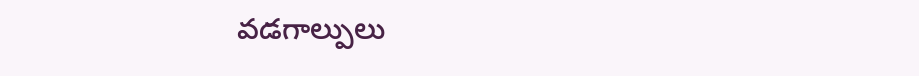వడగాల్పులు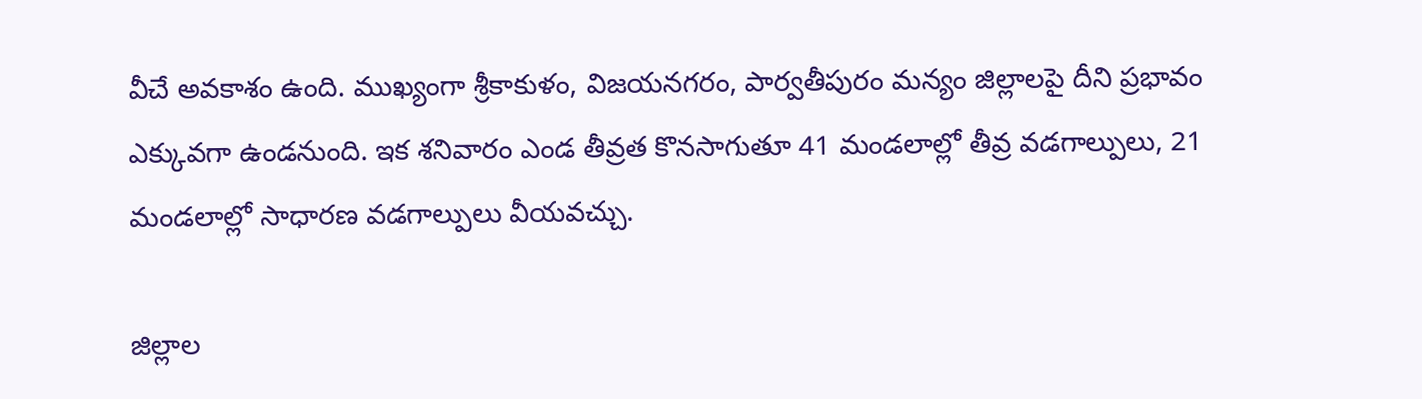వీచే అవకాశం ఉంది. ముఖ్యంగా శ్రీకాకుళం, విజయనగరం, పార్వతీపురం మన్యం జిల్లాలపై దీని ప్రభావం ఎక్కువగా ఉండనుంది. ఇక శనివారం ఎండ తీవ్రత కొనసాగుతూ 41 మండలాల్లో తీవ్ర వడగాల్పులు, 21 మండలాల్లో సాధారణ వడగాల్పులు వీయవచ్చు.

జిల్లాల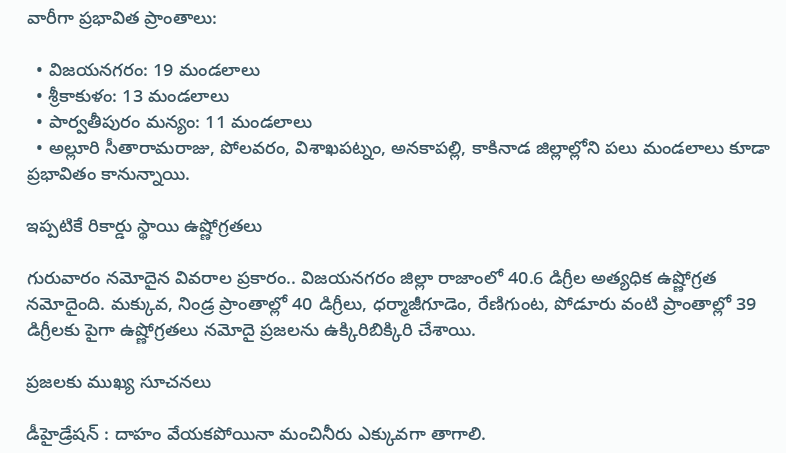వారీగా ప్రభావిత ప్రాంతాలు:

  • విజయనగరం: 19 మండలాలు
  • శ్రీకాకుళం: 13 మండలాలు
  • పార్వతీపురం మన్యం: 11 మండలాలు
  • అల్లూరి సీతారామరాజు, పోలవరం, విశాఖపట్నం, అనకాపల్లి, కాకినాడ జిల్లాల్లోని పలు మండలాలు కూడా ప్రభావితం కానున్నాయి.

ఇప్పటికే రికార్డు స్థాయి ఉష్ణోగ్రతలు

గురువారం నమోదైన వివరాల ప్రకారం.. విజయనగరం జిల్లా రాజాంలో 40.6 డిగ్రీల అత్యధిక ఉష్ణోగ్రత నమోదైంది. మక్కువ, నిండ్ర ప్రాంతాల్లో 40 డిగ్రీలు, ధర్మాజీగూడెం, రేణిగుంట, పోడూరు వంటి ప్రాంతాల్లో 39 డిగ్రీలకు పైగా ఉష్ణోగ్రతలు నమోదై ప్రజలను ఉక్కిరిబిక్కిరి చేశాయి.

ప్రజలకు ముఖ్య సూచనలు

డీహైడ్రేషన్ : దాహం వేయకపోయినా మంచినీరు ఎక్కువగా తాగాలి.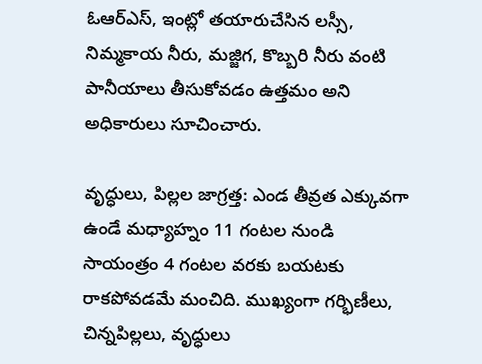ఓఆర్ఎస్, ఇంట్లో తయారుచేసిన లస్సీ, నిమ్మకాయ నీరు, మజ్జిగ, కొబ్బరి నీరు వంటి పానీయాలు తీసుకోవడం ఉత్తమం అని అధికారులు సూచించారు.

వృద్ధులు, పిల్లల జాగ్రత్త: ఎండ తీవ్రత ఎక్కువగా ఉండే మధ్యాహ్నం 11 గంటల నుండి సాయంత్రం 4 గంటల వరకు బయటకు రాకపోవడమే మంచిది. ముఖ్యంగా గర్భిణీలు, చిన్నపిల్లలు, వృద్ధులు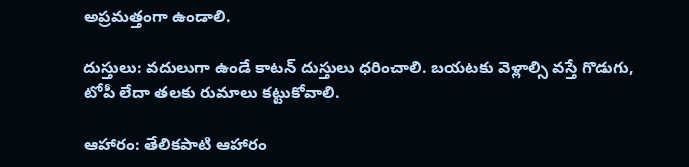అప్రమత్తంగా ఉండాలి.

దుస్తులు: వదులుగా ఉండే కాటన్ దుస్తులు ధరించాలి. బయటకు వెళ్లాల్సి వస్తే గొడుగు, టోపీ లేదా తలకు రుమాలు కట్టుకోవాలి.

ఆహారం: తేలికపాటి ఆహారం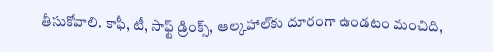తీసుకోవాలి. కాఫీ, టీ, సాఫ్ట్ డ్రింక్స్, ఆల్కహాల్‌కు దూరంగా ఉండటం మంచిది,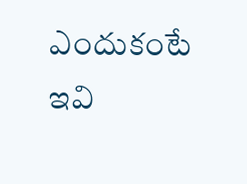ఎందుకంటే ఇవి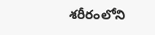శరీరంలోని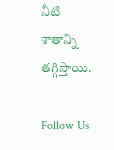నీటి శాతాన్ని తగ్గిస్తాయి.

Follow Us